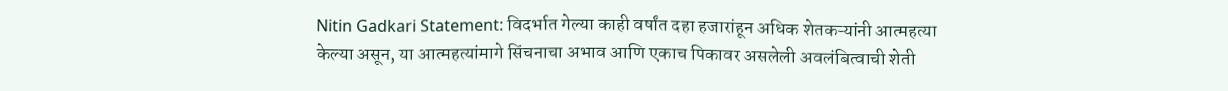Nitin Gadkari Statement: विदर्भात गेल्या काही वर्षांत दहा हजारांहून अधिक शेतकऱ्यांनी आत्महत्या केल्या असून, या आत्महत्यांमागे सिंचनाचा अभाव आणि एकाच पिकावर असलेली अवलंबित्वाची शेती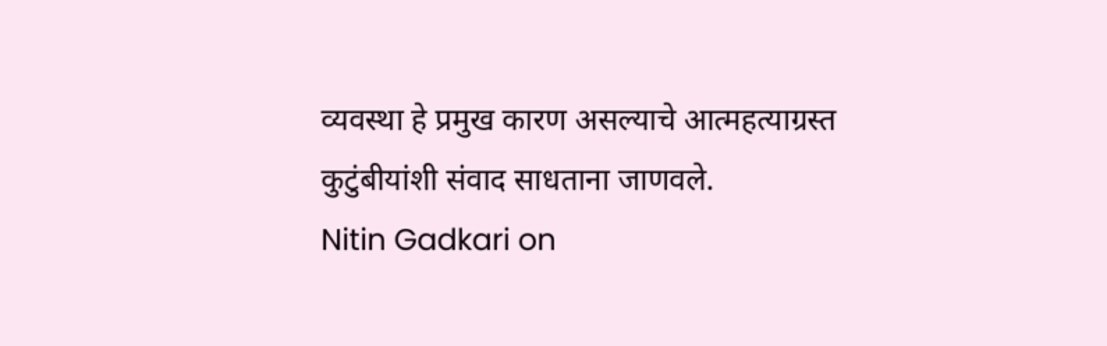व्यवस्था हे प्रमुख कारण असल्याचे आत्महत्याग्रस्त कुटुंबीयांशी संवाद साधताना जाणवले.
Nitin Gadkari on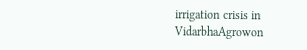irrigation crisis in VidarbhaAgrowon